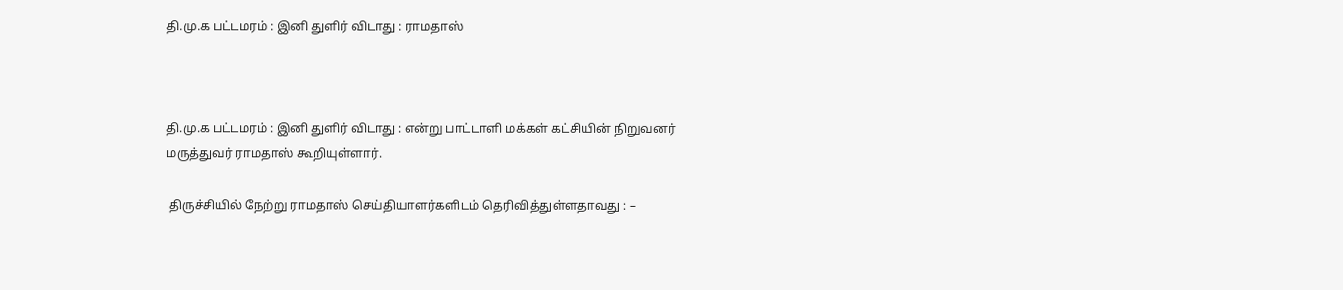தி.மு.க பட்டமரம் : இனி துளிர் விடாது : ராமதாஸ்



தி.மு.க பட்டமரம் : இனி துளிர் விடாது : என்று பாட்டாளி மக்கள் கட்சியின் நிறுவனர் மருத்துவர் ராமதாஸ் கூறியுள்ளார்.

 திருச்சியில் நேற்று ராமதாஸ் செய்தியாளர்களிடம் தெரிவித்துள்ளதாவது : –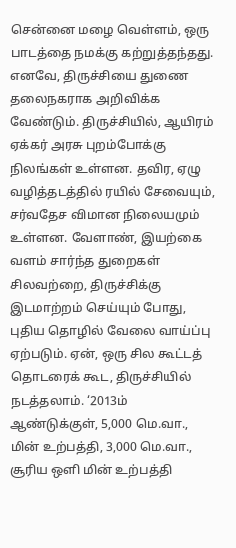சென்னை மழை வெள்ளம், ஒரு பாடத்தை நமக்கு கற்றுத்தந்தது. எனவே, திருச்சியை துணை தலைநகராக அறிவிக்க வேண்டும். திருச்சியில், ஆயிரம் ஏக்கர் அரசு புறம்போக்கு நிலங்கள் உள்ளன. தவிர, ஏழு வழித்தடத்தில் ரயில் சேவையும், சர்வதேச விமான நிலையமும் உள்ளன. வேளாண், இயற்கை வளம் சார்ந்த துறைகள் சிலவற்றை, திருச்சிக்கு இடமாற்றம் செய்யும் போது, புதிய தொழில் வேலை வாய்ப்பு ஏற்படும். ஏன், ஒரு சில கூட்டத் தொடரைக் கூட, திருச்சியில் நடத்தலாம். ‘2013ம் ஆண்டுக்குள், 5,000 மெ.வா., மின் உற்பத்தி, 3,000 மெ.வா., சூரிய ஒளி மின் உற்பத்தி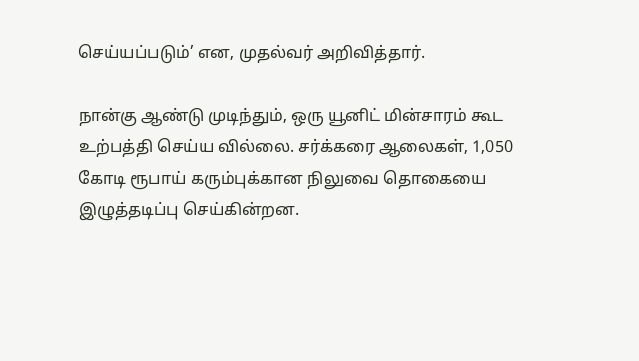செய்யப்படும்’ என, முதல்வர் அறிவித்தார்.

நான்கு ஆண்டு முடிந்தும், ஒரு யூனிட் மின்சாரம் கூட உற்பத்தி செய்ய வில்லை. சர்க்கரை ஆலைகள், 1,050 கோடி ரூபாய் கரும்புக்கான நிலுவை தொகையை இழுத்தடிப்பு செய்கின்றன.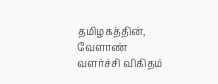தமிழகத்தின், வேளாண் வளர்ச்சி விகிதம்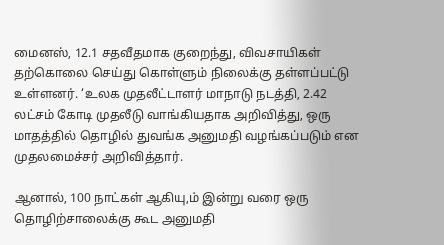மைனஸ், 12.1 சதவீதமாக குறைந்து, விவசாயிகள் தற்கொலை செய்து கொள்ளும் நிலைக்கு தள்ளப்பட்டு உள்ளனர். ‘உலக முதலீட்டாளர் மாநாடு நடத்தி, 2.42 லட்சம் கோடி முதலீடு வாங்கியதாக அறிவித்து, ஒரு மாதத்தில் தொழில் துவங்க அனுமதி வழங்கப்படும் என முதலமைச்சர் அறிவித்தார்.

ஆனால், 100 நாட்கள் ஆகியு,ம் இன்று வரை ஒரு தொழிற்சாலைக்கு கூட அனுமதி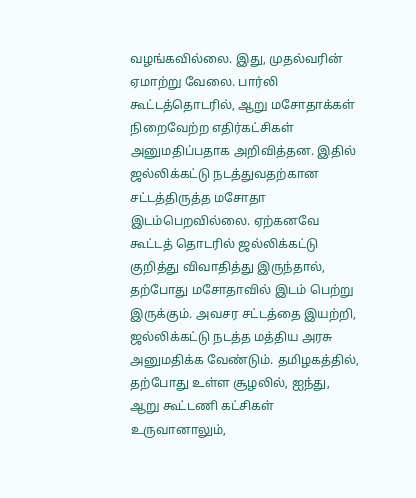வழங்கவில்லை. இது, முதல்வரின் ஏமாற்று வேலை. பார்லி கூட்டத்தொடரில், ஆறு மசோதாக்கள் நிறைவேற்ற எதிர்கட்சிகள் அனுமதிப்பதாக அறிவித்தன. இதில் ஜல்லிக்கட்டு நடத்துவதற்கான சட்டத்திருத்த மசோதா இடம்பெறவில்லை. ஏற்கனவே கூட்டத் தொடரில் ஜல்லிக்கட்டு குறித்து விவாதித்து இருந்தால், தற்போது மசோதாவில் இடம் பெற்று இருக்கும். அவசர சட்டத்தை இயற்றி, ஜல்லிக்கட்டு நடத்த மத்திய அரசு அனுமதிக்க வேண்டும். தமிழகத்தில், தற்போது உள்ள சூழலில், ஐந்து, ஆறு கூட்டணி கட்சிகள் உருவானாலும்,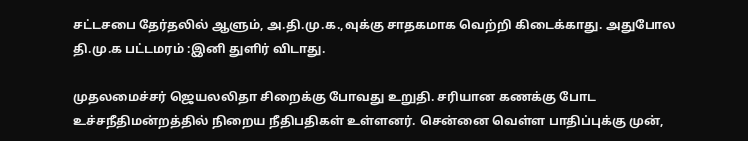சட்டசபை தேர்தலில் ஆளும், அ.தி.மு.க.,வுக்கு சாதகமாக வெற்றி கிடைக்காது. அதுபோல தி.மு.க பட்டமரம் :இனி துளிர் விடாது.

முதலமைச்சர் ஜெயலலிதா சிறைக்கு போவது உறுதி. சரியான கணக்கு போட உச்சநீதிமன்றத்தில் நிறைய நீதிபதிகள் உள்ளனர். சென்னை வெள்ள பாதிப்புக்கு முன்,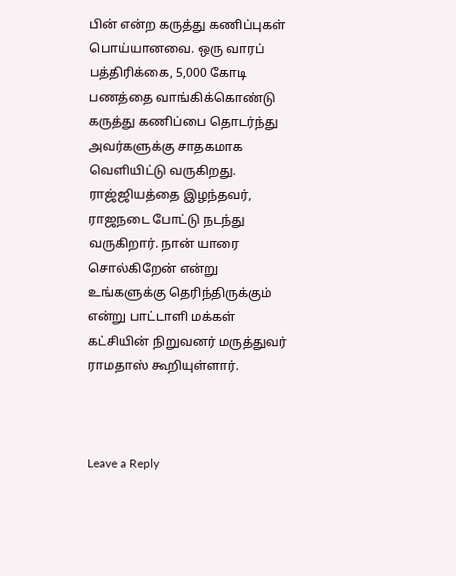பின் என்ற கருத்து கணிப்புகள் பொய்யானவை. ஒரு வாரப் பத்திரிக்கை, 5,000 கோடி பணத்தை வாங்கிக்கொண்டு கருத்து கணிப்பை தொடர்ந்து அவர்களுக்கு சாதகமாக வெளியிட்டு வருகிறது. ராஜ்ஜியத்தை இழந்தவர், ராஜநடை போட்டு நடந்து வருகிறார். நான் யாரை சொல்கிறேன் என்று உங்களுக்கு தெரிந்திருக்கும் என்று பாட்டாளி மக்கள் கட்சியின் நிறுவனர் மருத்துவர் ராமதாஸ் கூறியுள்ளார்.



Leave a Reply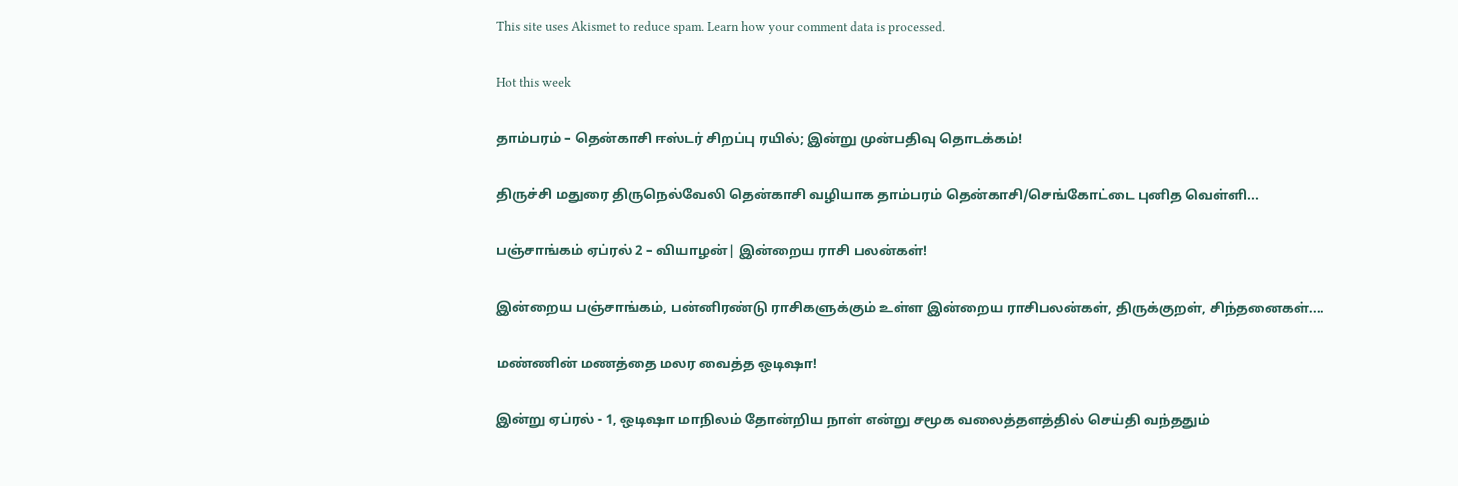This site uses Akismet to reduce spam. Learn how your comment data is processed.

Hot this week

தாம்பரம் – தென்காசி ஈஸ்டர் சிறப்பு ரயில்; இன்று முன்பதிவு தொடக்கம்!

திருச்சி மதுரை திருநெல்வேலி தென்காசி வழியாக தாம்பரம் தென்காசி/செங்கோட்டை புனித வெள்ளி...

பஞ்சாங்கம் ஏப்ரல் 2 – வியாழன்| இன்றைய ராசி பலன்கள்!

இன்றைய பஞ்சாங்கம், பன்னிரண்டு ராசிகளுக்கும் உள்ள இன்றைய ராசிபலன்கள், திருக்குறள், சிந்தனைகள்....

மண்ணின் மணத்தை மலர வைத்த ஒடிஷா!

இன்று ஏப்ரல் - 1, ஒடிஷா மாநிலம் தோன்றிய நாள் என்று சமூக வலைத்தளத்தில் செய்தி வந்ததும்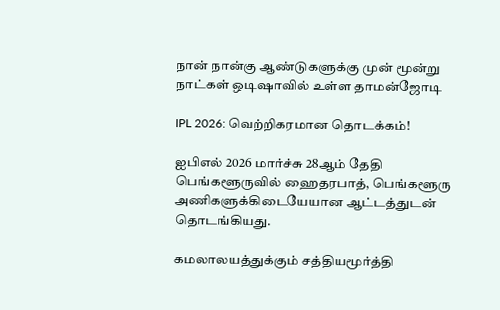நான் நான்கு ஆண்டுகளுக்கு முன் மூன்று நாட்கள் ஒடிஷாவில் உள்ள தாமன்ஜோடி

IPL 2026: வெற்றிகரமான தொடக்கம்!

ஐபிஎல் 2026 மார்ச்சு 28ஆம் தேதி பெங்களூருவில் ஹைதரபாத், பெங்களூரு அணிகளுக்கிடையேயான ஆட்டத்துடன் தொடங்கியது.

கமலாலயத்துக்கும் சத்தியமூர்த்தி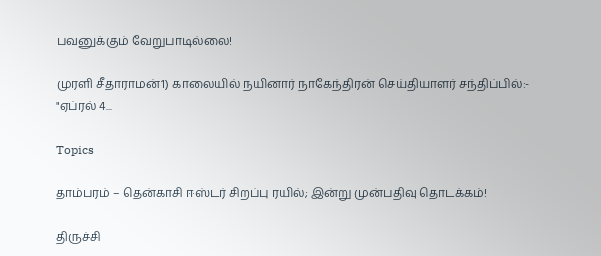பவனுக்கும் வேறுபாடில்லை!

முரளி சீதாராமன்1) காலையில் நயினார் நாகேந்திரன் செய்தியாளர் சந்திப்பில்:- "ஏப்ரல் 4...

Topics

தாம்பரம் – தென்காசி ஈஸ்டர் சிறப்பு ரயில்; இன்று முன்பதிவு தொடக்கம்!

திருச்சி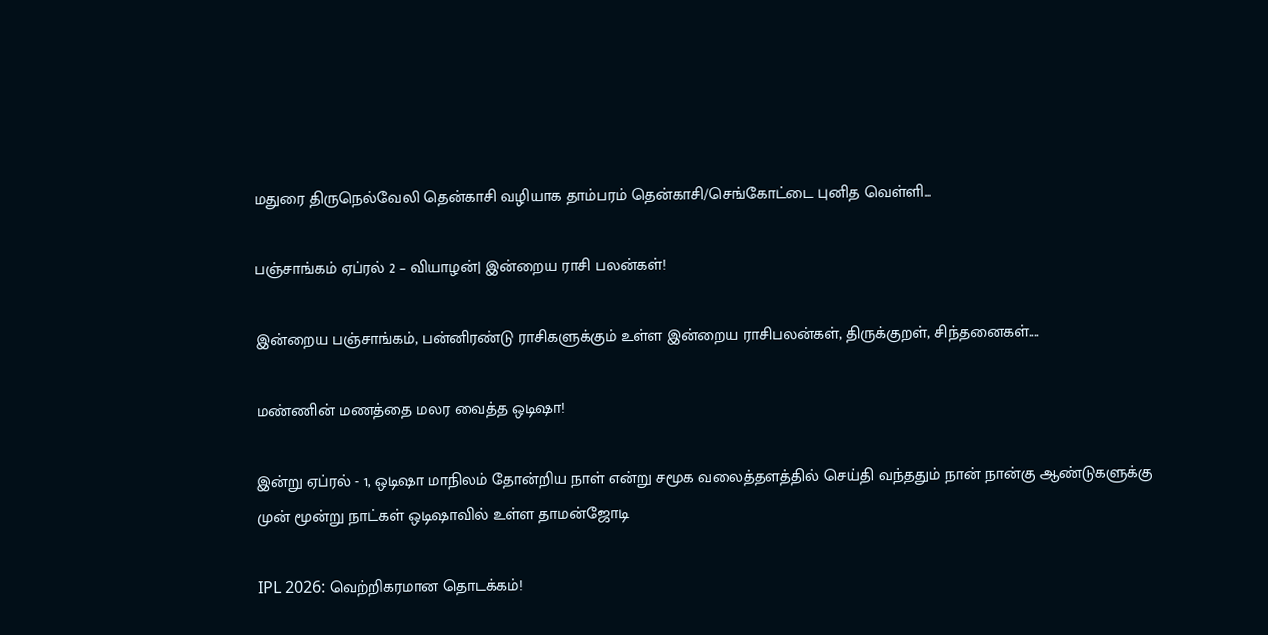மதுரை திருநெல்வேலி தென்காசி வழியாக தாம்பரம் தென்காசி/செங்கோட்டை புனித வெள்ளி...

பஞ்சாங்கம் ஏப்ரல் 2 – வியாழன்| இன்றைய ராசி பலன்கள்!

இன்றைய பஞ்சாங்கம், பன்னிரண்டு ராசிகளுக்கும் உள்ள இன்றைய ராசிபலன்கள், திருக்குறள், சிந்தனைகள்....

மண்ணின் மணத்தை மலர வைத்த ஒடிஷா!

இன்று ஏப்ரல் - 1, ஒடிஷா மாநிலம் தோன்றிய நாள் என்று சமூக வலைத்தளத்தில் செய்தி வந்ததும் நான் நான்கு ஆண்டுகளுக்கு முன் மூன்று நாட்கள் ஒடிஷாவில் உள்ள தாமன்ஜோடி

IPL 2026: வெற்றிகரமான தொடக்கம்!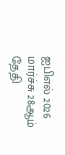ஐபிஎல் 2026 மார்ச்சு 28ஆம் தேதி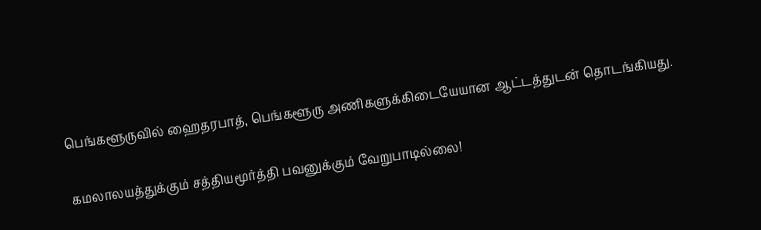பெங்களூருவில் ஹைதரபாத், பெங்களூரு அணிகளுக்கிடையேயான ஆட்டத்துடன் தொடங்கியது.

கமலாலயத்துக்கும் சத்தியமூர்த்தி பவனுக்கும் வேறுபாடில்லை!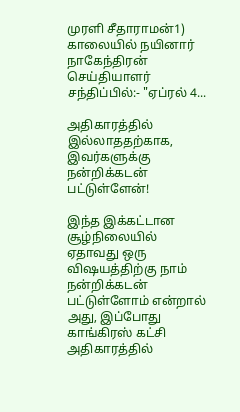முரளி சீதாராமன்1) காலையில் நயினார் நாகேந்திரன் செய்தியாளர் சந்திப்பில்:- "ஏப்ரல் 4...

அதிகாரத்தில் இல்லாததற்காக, இவர்களுக்கு நன்றிக்கடன் பட்டுள்ளேன்!

இந்த இக்கட்டான சூழ்நிலையில் ஏதாவது ஒரு விஷயத்திற்கு நாம் நன்றிக்கடன் பட்டுள்ளோம் என்றால் அது, இப்போது காங்கிரஸ் கட்சி அதிகாரத்தில்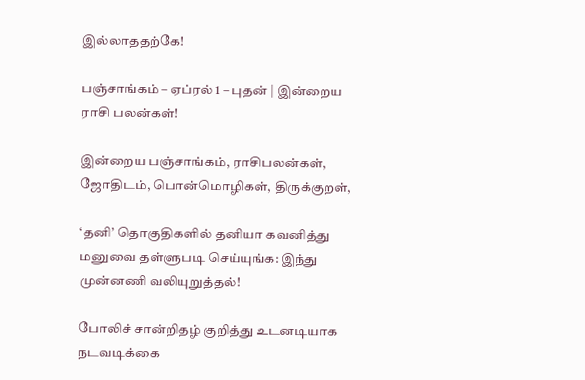இல்லாததற்கே!

பஞ்சாங்கம் – ஏப்ரல் 1 – புதன் | இன்றைய ராசி பலன்கள்!

இன்றைய பஞ்சாங்கம், ராசிபலன்கள், ஜோதிடம், பொன்மொழிகள், திருக்குறள்,

‘தனி’ தொகுதிகளில் தனியா கவனித்து மனுவை தள்ளுபடி செய்யுங்க: இந்து முன்னணி வலியுறுத்தல்!

போலிச் சான்றிதழ் குறித்து உடனடியாக நடவடிக்கை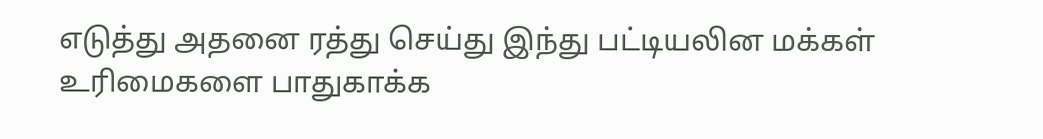எடுத்து அதனை ரத்து செய்து இந்து பட்டியலின மக்கள் உரிமைகளை பாதுகாக்க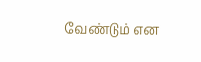வேண்டும் என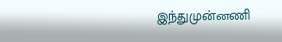இந்துமுன்னணி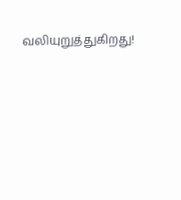வலியுறுத்துகிறது!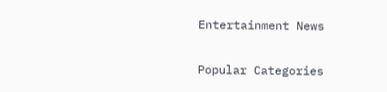Entertainment News

Popular Categories